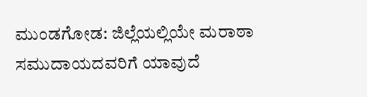ಮುಂಡಗೋಡ: ಜಿಲ್ಲೆಯಲ್ಲಿಯೇ ಮರಾಠಾ ಸಮುದಾಯದವರಿಗೆ ಯಾವುದೆ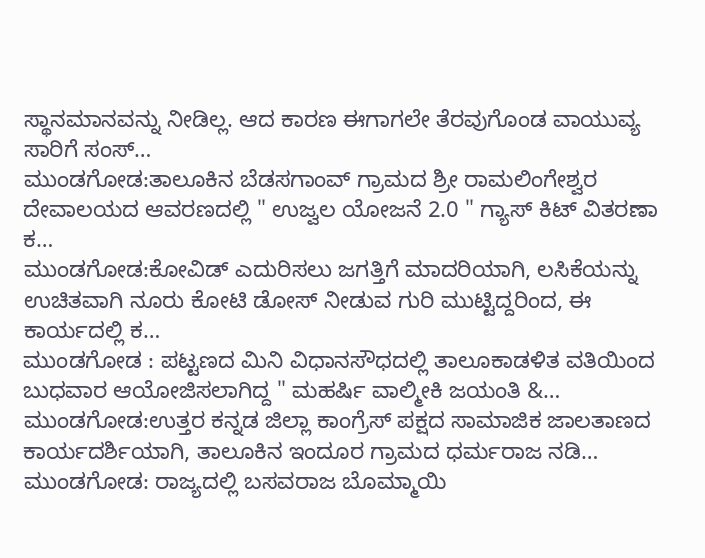ಸ್ಥಾನಮಾನವನ್ನು ನೀಡಿಲ್ಲ. ಆದ ಕಾರಣ ಈಗಾಗಲೇ ತೆರವುಗೊಂಡ ವಾಯುವ್ಯ ಸಾರಿಗೆ ಸಂಸ್…
ಮುಂಡಗೋಡ:ತಾಲೂಕಿನ ಬೆಡಸಗಾಂವ್ ಗ್ರಾಮದ ಶ್ರೀ ರಾಮಲಿಂಗೇಶ್ವರ ದೇವಾಲಯದ ಆವರಣದಲ್ಲಿ " ಉಜ್ವಲ ಯೋಜನೆ 2.0 " ಗ್ಯಾಸ್ ಕಿಟ್ ವಿತರಣಾ ಕ…
ಮುಂಡಗೋಡ:ಕೋವಿಡ್ ಎದುರಿಸಲು ಜಗತ್ತಿಗೆ ಮಾದರಿಯಾಗಿ, ಲಸಿಕೆಯನ್ನು ಉಚಿತವಾಗಿ ನೂರು ಕೋಟಿ ಡೋಸ್ ನೀಡುವ ಗುರಿ ಮುಟ್ಟಿದ್ದರಿಂದ, ಈ ಕಾರ್ಯದಲ್ಲಿ ಕ…
ಮುಂಡಗೋಡ : ಪಟ್ಟಣದ ಮಿನಿ ವಿಧಾನಸೌಧದಲ್ಲಿ ತಾಲೂಕಾಡಳಿತ ವತಿಯಿಂದ ಬುಧವಾರ ಆಯೋಜಿಸಲಾಗಿದ್ದ " ಮಹರ್ಷಿ ವಾಲ್ಮೀಕಿ ಜಯಂತಿ &…
ಮುಂಡಗೋಡ:ಉತ್ತರ ಕನ್ನಡ ಜಿಲ್ಲಾ ಕಾಂಗ್ರೆಸ್ ಪಕ್ಷದ ಸಾಮಾಜಿಕ ಜಾಲತಾಣದ ಕಾರ್ಯದರ್ಶಿಯಾಗಿ, ತಾಲೂಕಿನ ಇಂದೂರ ಗ್ರಾಮದ ಧರ್ಮರಾಜ ನಡಿ…
ಮುಂಡಗೋಡ: ರಾಜ್ಯದಲ್ಲಿ ಬಸವರಾಜ ಬೊಮ್ಮಾಯಿ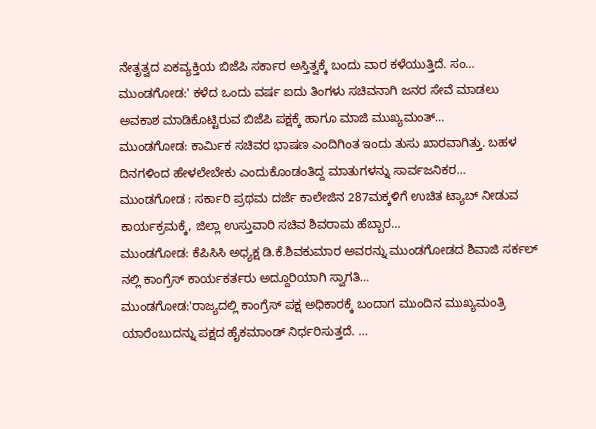ನೇತೃತ್ವದ ಏಕವ್ಯಕ್ತಿಯ ಬಿಜೆಪಿ ಸರ್ಕಾರ ಅಸ್ತಿತ್ವಕ್ಕೆ ಬಂದು ವಾರ ಕಳೆಯುತ್ತಿದೆ. ಸಂ…
ಮುಂಡಗೋಡ:' ಕಳೆದ ಒಂದು ವರ್ಷ ಐದು ತಿಂಗಳು ಸಚಿವನಾಗಿ ಜನರ ಸೇವೆ ಮಾಡಲು ಅವಕಾಶ ಮಾಡಿಕೊಟ್ಟಿರುವ ಬಿಜೆಪಿ ಪಕ್ಷಕ್ಕೆ ಹಾಗೂ ಮಾಜಿ ಮುಖ್ಯಮಂತ್…
ಮುಂಡಗೋಡ: ಕಾರ್ಮಿಕ ಸಚಿವರ ಭಾಷಣ ಎಂದಿಗಿಂತ ಇಂದು ತುಸು ಖಾರವಾಗಿತ್ತು. ಬಹಳ ದಿನಗಳಿಂದ ಹೇಳಲೇಬೇಕು ಎಂದುಕೊಂಡಂತಿದ್ದ ಮಾತುಗಳನ್ನು ಸಾರ್ವಜನಿಕರ…
ಮುಂಡಗೋಡ : ಸರ್ಕಾರಿ ಪ್ರಥಮ ದರ್ಜೆ ಕಾಲೇಜಿನ 287ಮಕ್ಕಳಿಗೆ ಉಚಿತ ಟ್ಯಾಬ್ ನೀಡುವ ಕಾರ್ಯಕ್ರಮಕ್ಕೆ, ಜಿಲ್ಲಾ ಉಸ್ತುವಾರಿ ಸಚಿವ ಶಿವರಾಮ ಹೆಬ್ಬಾರ…
ಮುಂಡಗೋಡ: ಕೆಪಿಸಿಸಿ ಅಧ್ಯಕ್ಷ ಡಿ.ಕೆ.ಶಿವಕುಮಾರ ಅವರನ್ನು ಮುಂಡಗೋಡದ ಶಿವಾಜಿ ಸರ್ಕಲ್ ನಲ್ಲಿ ಕಾಂಗ್ರೆಸ್ ಕಾರ್ಯಕರ್ತರು ಅದ್ದೂರಿಯಾಗಿ ಸ್ವಾಗತಿ…
ಮುಂಡಗೋಡ:'ರಾಜ್ಯದಲ್ಲಿ ಕಾಂಗ್ರೆಸ್ ಪಕ್ಷ ಅಧಿಕಾರಕ್ಕೆ ಬಂದಾಗ ಮುಂದಿನ ಮುಖ್ಯಮಂತ್ರಿ ಯಾರೆಂಬುದನ್ನು ಪಕ್ಷದ ಹೈಕಮಾಂಡ್ ನಿರ್ಧರಿಸುತ್ತದೆ. …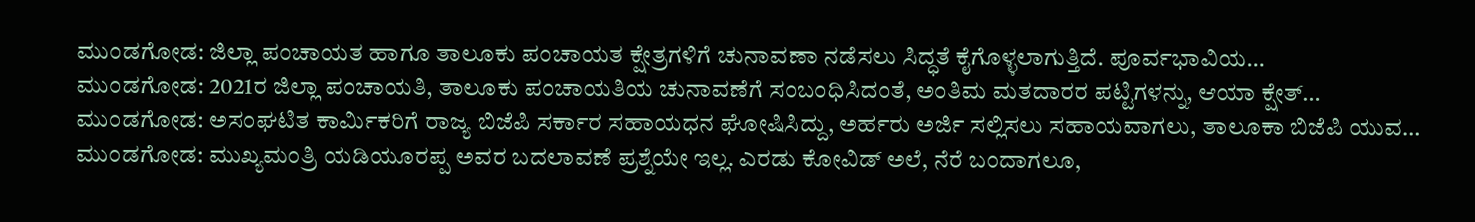ಮುಂಡಗೋಡ: ಜಿಲ್ಲಾ ಪಂಚಾಯತ ಹಾಗೂ ತಾಲೂಕು ಪಂಚಾಯತ ಕ್ಷೇತ್ರಗಳಿಗೆ ಚುನಾವಣಾ ನಡೆಸಲು ಸಿದ್ಧತೆ ಕೈಗೊಳ್ಳಲಾಗುತ್ತಿದೆ. ಪೂರ್ವಭಾವಿಯ…
ಮುಂಡಗೋಡ: 2021ರ ಜಿಲ್ಲಾ ಪಂಚಾಯತಿ, ತಾಲೂಕು ಪಂಚಾಯತಿಯ ಚುನಾವಣೆಗೆ ಸಂಬಂಧಿಸಿದಂತೆ, ಅಂತಿಮ ಮತದಾರರ ಪಟ್ಟಿಗಳನ್ನು, ಆಯಾ ಕ್ಷೇತ್…
ಮುಂಡಗೋಡ: ಅಸಂಘಟಿತ ಕಾರ್ಮಿಕರಿಗೆ ರಾಜ್ಯ ಬಿಜೆಪಿ ಸರ್ಕಾರ ಸಹಾಯಧನ ಘೋಷಿಸಿದ್ದು, ಅರ್ಹರು ಅರ್ಜಿ ಸಲ್ಲಿಸಲು ಸಹಾಯವಾಗಲು, ತಾಲೂಕಾ ಬಿಜೆಪಿ ಯುವ…
ಮುಂಡಗೋಡ: ಮುಖ್ಯಮಂತ್ರಿ ಯಡಿಯೂರಪ್ಪ ಅವರ ಬದಲಾವಣೆ ಪ್ರಶ್ನೆಯೇ ಇಲ್ಲ. ಎರಡು ಕೋವಿಡ್ ಅಲೆ, ನೆರೆ ಬಂದಾಗಲೂ,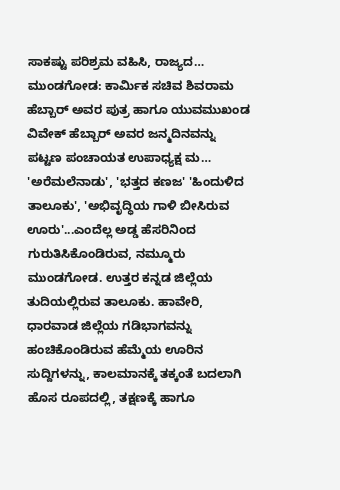ಸಾಕಷ್ಟು ಪರಿಶ್ರಮ ವಹಿಸಿ, ರಾಜ್ಯದ…
ಮುಂಡಗೋಡ: ಕಾರ್ಮಿಕ ಸಚಿವ ಶಿವರಾಮ ಹೆಬ್ಬಾರ್ ಅವರ ಪುತ್ರ ಹಾಗೂ ಯುವಮುಖಂಡ ವಿವೇಕ್ ಹೆಬ್ಬಾರ್ ಅವರ ಜನ್ಮದಿನವನ್ನು ಪಟ್ಟಣ ಪಂಚಾಯತ ಉಪಾಧ್ಯಕ್ಷ ಮ…
'ಅರೆಮಲೆನಾಡು', 'ಭತ್ತದ ಕಣಜ' 'ಹಿಂದುಳಿದ ತಾಲೂಕು', 'ಅಭಿವೃದ್ಧಿಯ ಗಾಳಿ ಬೀಸಿರುವ ಊರು'...ಎಂದೆಲ್ಲ ಅಡ್ಡ ಹೆಸರಿನಿಂದ ಗುರುತಿಸಿಕೊಂಡಿರುವ, ನಮ್ಮೂರು ಮುಂಡಗೋಡ. ಉತ್ತರ ಕನ್ನಡ ಜಿಲ್ಲೆಯ ತುದಿಯಲ್ಲಿರುವ ತಾಲೂಕು. ಹಾವೇರಿ, ಧಾರವಾಡ ಜಿಲ್ಲೆಯ ಗಡಿಭಾಗವನ್ನು ಹಂಚಿಕೊಂಡಿರುವ ಹೆಮ್ಮೆಯ ಊರಿನ ಸುದ್ದಿಗಳನ್ನು, ಕಾಲಮಾನಕ್ಕೆ ತಕ್ಕಂತೆ ಬದಲಾಗಿ ಹೊಸ ರೂಪದಲ್ಲಿ, ತಕ್ಷಣಕ್ಕೆ ಹಾಗೂ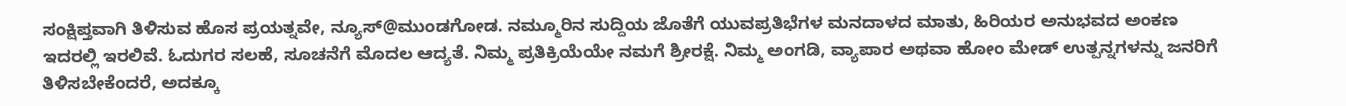ಸಂಕ್ಷಿಪ್ತವಾಗಿ ತಿಳಿಸುವ ಹೊಸ ಪ್ರಯತ್ನವೇ, ನ್ಯೂಸ್@ಮುಂಡಗೋಡ. ನಮ್ಮೂರಿನ ಸುದ್ದಿಯ ಜೊತೆಗೆ ಯುವಪ್ರತಿಭೆಗಳ ಮನದಾಳದ ಮಾತು, ಹಿರಿಯರ ಅನುಭವದ ಅಂಕಣ ಇದರಲ್ಲಿ ಇರಲಿವೆ. ಓದುಗರ ಸಲಹೆ, ಸೂಚನೆಗೆ ಮೊದಲ ಆದ್ಯತೆ. ನಿಮ್ಮ ಪ್ರತಿಕ್ರಿಯೆಯೇ ನಮಗೆ ಶ್ರೀರಕ್ಷೆ. ನಿಮ್ಮ ಅಂಗಡಿ, ವ್ಯಾಪಾರ ಅಥವಾ ಹೋಂ ಮೇಡ್ ಉತ್ಪನ್ನಗಳನ್ನು ಜನರಿಗೆ ತಿಳಿಸಬೇಕೆಂದರೆ, ಅದಕ್ಕೂ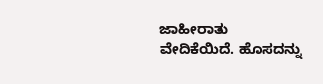ಜಾಹೀರಾತು ವೇದಿಕೆಯಿದೆ. ಹೊಸದನ್ನು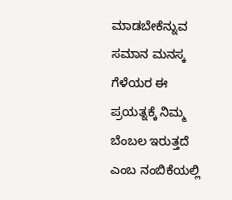ಮಾಡಬೇಕೆನ್ನುವ ಸಮಾನ ಮನಸ್ಕ ಗೆಳೆಯರ ಈ ಪ್ರಯತ್ನಕ್ಕೆ ನಿಮ್ಮ ಬೆಂಬಲ ಇರುತ್ತದೆ ಎಂಬ ನಂಬಿಕೆಯಲ್ಲಿ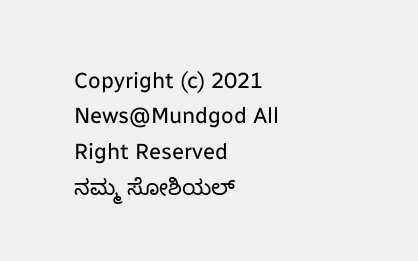Copyright (c) 2021 News@Mundgod All Right Reserved
ನಮ್ಮ ಸೋಶಿಯಲ್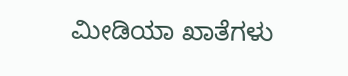ಮೀಡಿಯಾ ಖಾತೆಗಳು